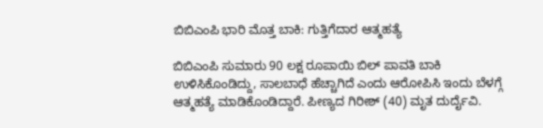ಬಿಬಿಎಂಪಿ ಭಾರಿ ಮೊತ್ತ ಬಾಕಿ: ಗುತ್ತಿಗೆದಾರ ಆತ್ಮಹತ್ಯೆ

ಬಿಬಿಎಂಪಿ ಸುಮಾರು 90 ಲಕ್ಷ ರೂಪಾಯಿ ಬಿಲ್ ಪಾವತಿ ಬಾಕಿ ಉಳಿಸಿಕೊಂಡಿದ್ದು, ಸಾಲಬಾಧೆ ಹೆಚ್ಚಾಗಿದೆ ಎಂದು ಆರೋಪಿಸಿ ಇಂದು ಬೆಳಗ್ಗೆ ಆತ್ಮಹತ್ಯೆ ಮಾಡಿಕೊಂಡಿದ್ದಾರೆ. ಪೀಣ್ಯದ ಗಿರೀಶ್ (40) ಮೃತ ದುರ್ದೈವಿ.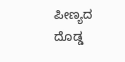ಪೀಣ್ಯದ ದೊಡ್ಡ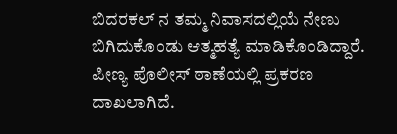ಬಿದರಕಲ್ ನ ತಮ್ಮ ನಿವಾಸದಲ್ಲಿಯೆ ನೇಣು ಬಿಗಿದುಕೊಂಡು ಆತ್ಮಹತ್ಯೆ ಮಾಡಿಕೊಂಡಿದ್ದಾರೆ. ಪೀಣ್ಯ ಪೊಲೀಸ್ ಠಾಣೆಯಲ್ಲಿ ಪ್ರಕರಣ ದಾಖಲಾಗಿದೆ.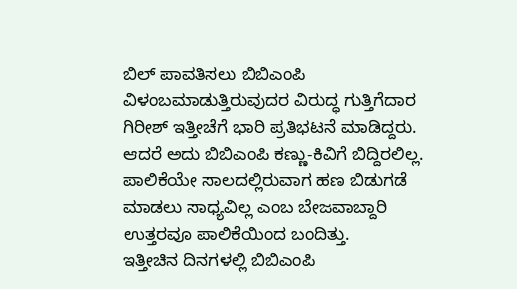ಬಿಲ್ ಪಾವತಿಸಲು ಬಿಬಿಎಂಪಿ ವಿಳಂಬಮಾಡುತ್ತಿರುವುದರ ವಿರುದ್ಧ ಗುತ್ತಿಗೆದಾರ ಗಿರೀಶ್ ಇತ್ತೀಚೆಗೆ ಭಾರಿ ಪ್ರತಿಭಟನೆ ಮಾಡಿದ್ದರು. ಆದರೆ ಅದು ಬಿಬಿಎಂಪಿ ಕಣ್ಣು-ಕಿವಿಗೆ ಬಿದ್ದಿರಲಿಲ್ಲ. ಪಾಲಿಕೆಯೇ ಸಾಲದಲ್ಲಿರುವಾಗ ಹಣ ಬಿಡುಗಡೆ ಮಾಡಲು ಸಾಧ್ಯವಿಲ್ಲ ಎಂಬ ಬೇಜವಾಬ್ದಾರಿ ಉತ್ತರವೂ ಪಾಲಿಕೆಯಿಂದ ಬಂದಿತ್ತು.
ಇತ್ತೀಚಿನ ದಿನಗಳಲ್ಲಿ ಬಿಬಿಎಂಪಿ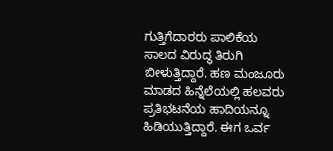ಗುತ್ತಿಗೆದಾರರು ಪಾಲಿಕೆಯ ಸಾಲದ ವಿರುದ್ಧ ತಿರುಗಿ ಬೀಳುತ್ತಿದ್ದಾರೆ. ಹಣ ಮಂಜೂರು ಮಾಡದ ಹಿನ್ನೆಲೆಯಲ್ಲಿ ಹಲವರು ಪ್ರತಿಭಟನೆಯ ಹಾದಿಯನ್ನೂ ಹಿಡಿಯುತ್ತಿದ್ದಾರೆ. ಈಗ ಒರ್ವ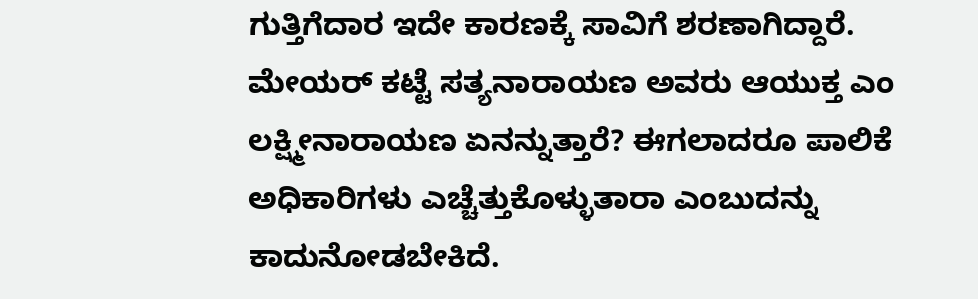ಗುತ್ತಿಗೆದಾರ ಇದೇ ಕಾರಣಕ್ಕೆ ಸಾವಿಗೆ ಶರಣಾಗಿದ್ದಾರೆ.
ಮೇಯರ್ ಕಟ್ಟೆ ಸತ್ಯನಾರಾಯಣ ಅವರು ಆಯುಕ್ತ ಎಂ ಲಕ್ಷ್ಮೀನಾರಾಯಣ ಏನನ್ನುತ್ತಾರೆ? ಈಗಲಾದರೂ ಪಾಲಿಕೆ ಅಧಿಕಾರಿಗಳು ಎಚ್ಚೆತ್ತುಕೊಳ್ಳುತಾರಾ ಎಂಬುದನ್ನು ಕಾದುನೋಡಬೇಕಿದೆ.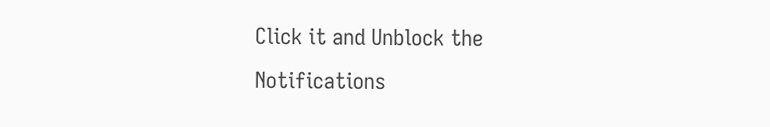Click it and Unblock the Notifications